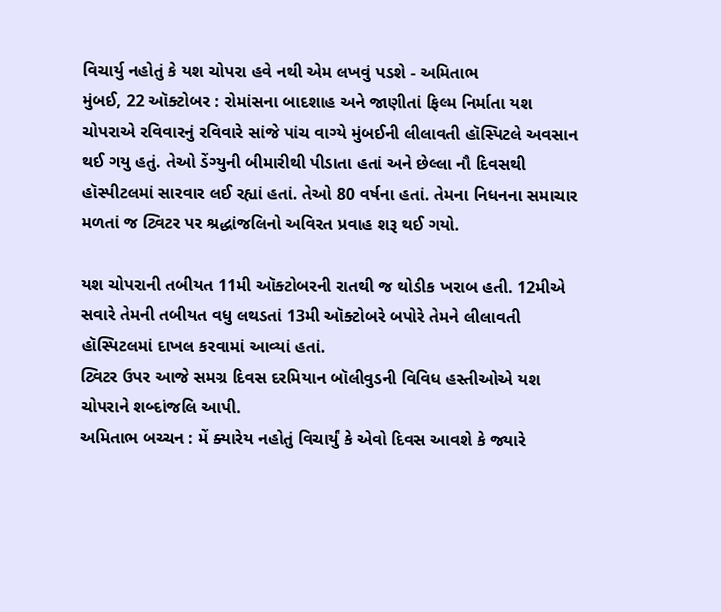વિચાર્યુ નહોતું કે યશ ચોપરા હવે નથી એમ લખવું પડશે - અમિતાભ
મુંબઈ, 22 ઑક્ટોબર : રોમાંસના બાદશાહ અને જાણીતાં ફિલ્મ નિર્માતા યશ ચોપરાએ રવિવારનું રવિવારે સાંજે પાંચ વાગ્યે મુંબઈની લીલાવતી હૉસ્પિટલે અવસાન થઈ ગયુ હતું. તેઓ ડેંગ્યુની બીમારીથી પીડાતા હતાં અને છેલ્લા નૌ દિવસથી હૉસ્પીટલમાં સારવાર લઈ રહ્યાં હતાં. તેઓ 80 વર્ષના હતાં. તેમના નિધનના સમાચાર મળતાં જ ટ્વિટર પર શ્રદ્ધાંજલિનો અવિરત પ્રવાહ શરૂ થઈ ગયો.

યશ ચોપરાની તબીયત 11મી ઑક્ટોબરની રાતથી જ થોડીક ખરાબ હતી. 12મીએ સવારે તેમની તબીયત વધુ લથડતાં 13મી ઑક્ટોબરે બપોરે તેમને લીલાવતી હૉસ્પિટલમાં દાખલ કરવામાં આવ્યાં હતાં.
ટ્વિટર ઉપર આજે સમગ્ર દિવસ દરમિયાન બૉલીવુડની વિવિધ હસ્તીઓએ યશ ચોપરાને શબ્દાંજલિ આપી.
અમિતાભ બચ્ચન : મેં ક્યારેય નહોતું વિચાર્યું કે એવો દિવસ આવશે કે જ્યારે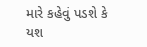મારે કહેવું પડશે કે યશ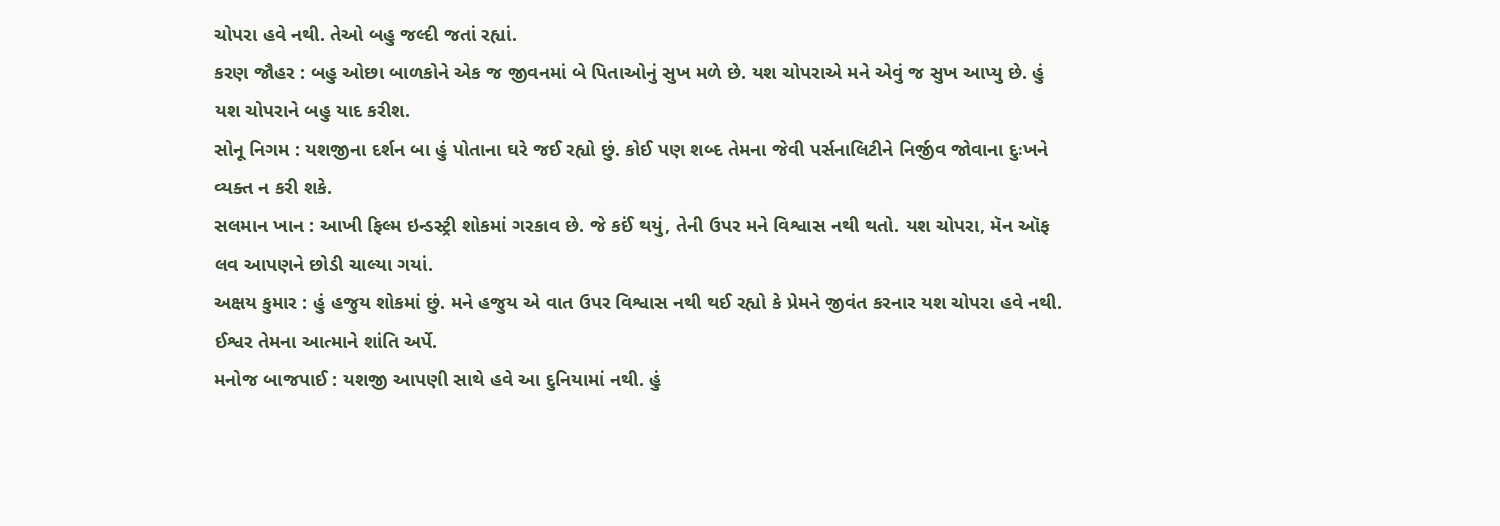ચોપરા હવે નથી. તેઓ બહુ જલ્દી જતાં રહ્યાં.
કરણ જૌહર : બહુ ઓછા બાળકોને એક જ જીવનમાં બે પિતાઓનું સુખ મળે છે. યશ ચોપરાએ મને એવું જ સુખ આપ્યુ છે. હું યશ ચોપરાને બહુ યાદ કરીશ.
સોનૂ નિગમ : યશજીના દર્શન બા હું પોતાના ઘરે જઈ રહ્યો છું. કોઈ પણ શબ્દ તેમના જેવી પર્સનાલિટીને નિર્જીવ જોવાના દુઃખને વ્યક્ત ન કરી શકે.
સલમાન ખાન : આખી ફિલ્મ ઇન્ડસ્ટ્રી શોકમાં ગરકાવ છે. જે કઈં થયું, તેની ઉપર મને વિશ્વાસ નથી થતો. યશ ચોપરા, મૅન ઑફ લવ આપણને છોડી ચાલ્યા ગયાં.
અક્ષય કુમાર : હું હજુય શોકમાં છું. મને હજુય એ વાત ઉપર વિશ્વાસ નથી થઈ રહ્યો કે પ્રેમને જીવંત કરનાર યશ ચોપરા હવે નથી. ઈશ્વર તેમના આત્માને શાંતિ અર્પે.
મનોજ બાજપાઈ : યશજી આપણી સાથે હવે આ દુનિયામાં નથી. હું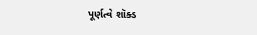પૂર્ણત્વે શૉક્ડ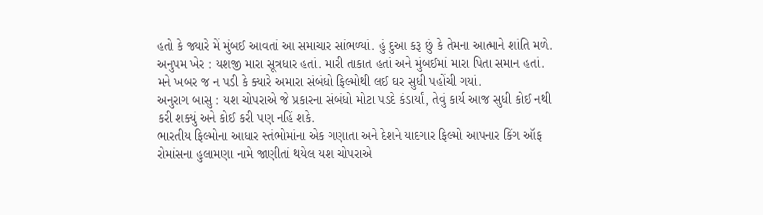હતો કે જ્યારે મેં મુંબઈ આવતાં આ સમાચાર સાંભળ્યાં. હું દુઆ કરૂ છું કે તેમના આત્માને શાંતિ મળે.
અનુપમ ખેર : યશજી મારા સૂત્રધાર હતાં. મારી તાકાત હતાં અને મુંબઈમાં મારા પિતા સમાન હતાં. મને ખબર જ ન પડી કે ક્યારે અમારા સંબંધો ફિલ્મોથી લઈ ઘર સુધી પહોંચી ગયાં.
અનુરાગ બાસુ : યશ ચોપરાએ જે પ્રકારના સંબંધો મોટા પડદે કંડાર્યાં, તેવું કાર્ય આજ સુધી કોઈ નથી કરી શક્યું અને કોઈ કરી પણ નહિં શકે.
ભારતીય ફિલ્મોના આધાર સ્તંભોમાંના એક ગણાતા અને દેશને યાદગાર ફિલ્મો આપનાર કિંગ ઑફ રોમાંસના હુલામણા નામે જાણીતાં થયેલ યશ ચોપરાએ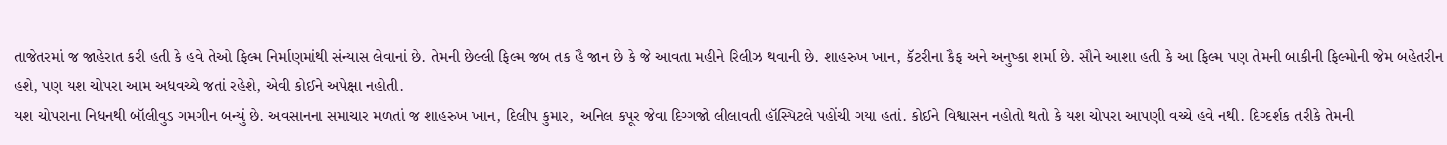તાજેતરમાં જ જાહેરાત કરી હતી કે હવે તેઓ ફિલ્મ નિર્માણમાંથી સંન્યાસ લેવાનાં છે. તેમની છેલ્લી ફિલ્મ જબ તક હૈ જાન છે કે જે આવતા મહીને રિલીઝ થવાની છે. શાહરુખ ખાન, કૅટરીના કૈફ અને અનુષ્કા શર્મા છે. સૌને આશા હતી કે આ ફિલ્મ પણ તેમની બાકીની ફિલ્મોની જેમ બહેતરીન હશે, પણ યશ ચોપરા આમ અધવચ્ચે જતાં રહેશે, એવી કોઈને અપેક્ષા નહોતી.
યશ ચોપરાના નિધનથી બૉલીવુડ ગમગીન બન્યું છે. અવસાનના સમાચાર મળતાં જ શાહરુખ ખાન, દિલીપ કુમાર, અનિલ કપૂર જેવા દિગ્ગજો લીલાવતી હૉસ્પિટલે પહોંચી ગયા હતાં. કોઈને વિશ્વાસન નહોતો થતો કે યશ ચોપરા આપણી વચ્ચે હવે નથી. દિગ્દર્શક તરીકે તેમની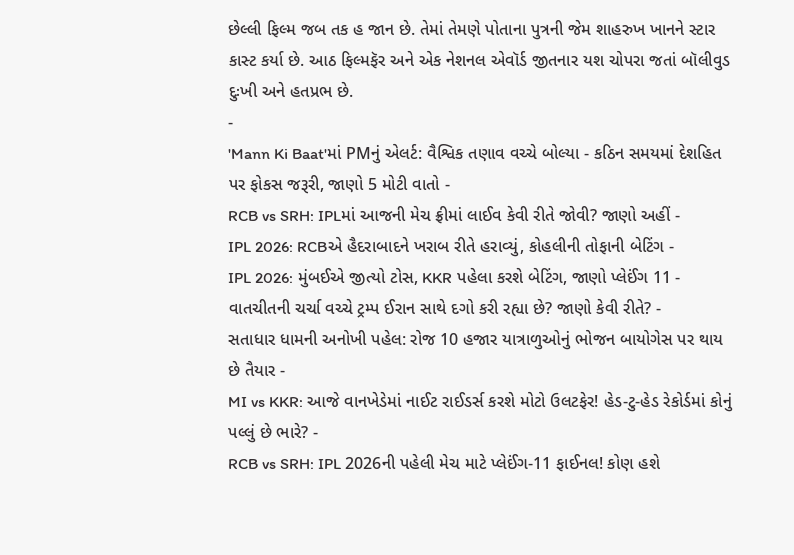છેલ્લી ફિલ્મ જબ તક હ જાન છે. તેમાં તેમણે પોતાના પુત્રની જેમ શાહરુખ ખાનને સ્ટાર કાસ્ટ કર્યા છે. આઠ ફિલ્મફૅર અને એક નેશનલ એવૉર્ડ જીતનાર યશ ચોપરા જતાં બૉલીવુડ દુઃખી અને હતપ્રભ છે.
-
'Mann Ki Baat'માં PMનું એલર્ટ: વૈશ્વિક તણાવ વચ્ચે બોલ્યા - કઠિન સમયમાં દેશહિત પર ફોકસ જરૂરી, જાણો 5 મોટી વાતો -
RCB vs SRH: IPLમાં આજની મેચ ફ્રીમાં લાઈવ કેવી રીતે જોવી? જાણો અહીં -
IPL 2026: RCBએ હૈદરાબાદને ખરાબ રીતે હરાવ્યું, કોહલીની તોફાની બેટિંગ -
IPL 2026: મુંબઈએ જીત્યો ટોસ, KKR પહેલા કરશે બેટિંગ, જાણો પ્લેઈંગ 11 -
વાતચીતની ચર્ચા વચ્ચે ટ્રમ્પ ઈરાન સાથે દગો કરી રહ્યા છે? જાણો કેવી રીતે? -
સતાધાર ધામની અનોખી પહેલ: રોજ 10 હજાર યાત્રાળુઓનું ભોજન બાયોગેસ પર થાય છે તૈયાર -
MI vs KKR: આજે વાનખેડેમાં નાઈટ રાઈડર્સ કરશે મોટો ઉલટફેર! હેડ-ટુ-હેડ રેકોર્ડમાં કોનું પલ્લું છે ભારે? -
RCB vs SRH: IPL 2026ની પહેલી મેચ માટે પ્લેઈંગ-11 ફાઈનલ! કોણ હશે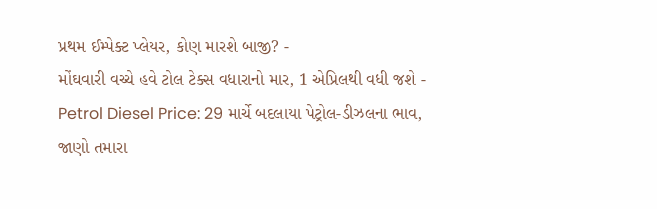પ્રથમ ઈમ્પેક્ટ પ્લેયર, કોણ મારશે બાજી? -
મોંઘવારી વચ્ચે હવે ટોલ ટેક્સ વધારાનો માર, 1 એપ્રિલથી વધી જશે -
Petrol Diesel Price: 29 માર્ચે બદલાયા પેટ્રોલ-ડીઝલના ભાવ, જાણો તમારા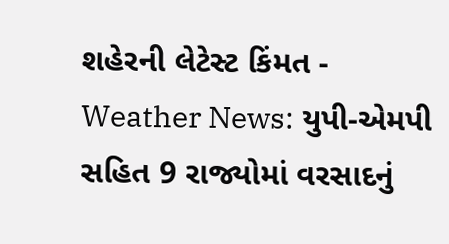શહેરની લેટેસ્ટ કિંમત -
Weather News: યુપી-એમપી સહિત 9 રાજ્યોમાં વરસાદનું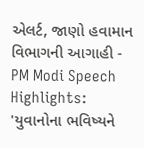એલર્ટ, જાણો હવામાન વિભાગની આગાહી -
PM Modi Speech Highlights: 'યુવાનોના ભવિષ્યને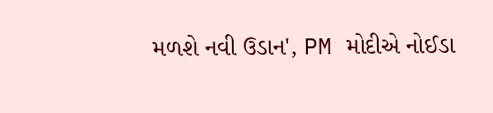મળશે નવી ઉડાન', PM મોદીએ નોઈડા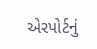એરપોર્ટનું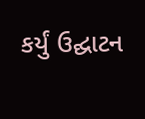કર્યું ઉદ્ઘાટન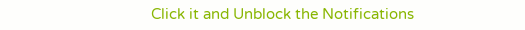Click it and Unblock the Notifications